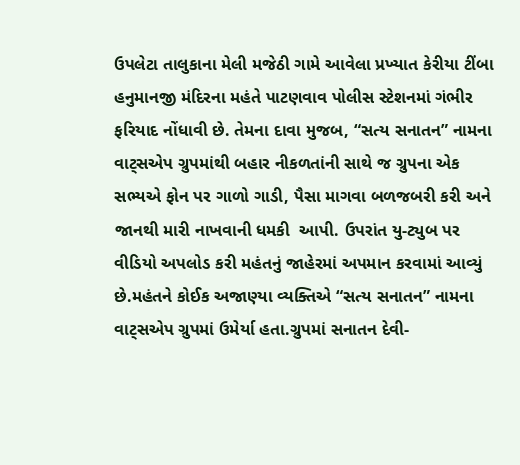ઉપલેટા તાલુકાના મેલી મજેઠી ગામે આવેલા પ્રખ્યાત કેરીયા ટીંબા હનુમાનજી મંદિરના મહંતે પાટણવાવ પોલીસ સ્ટેશનમાં ગંભીર ફરિયાદ નોંધાવી છે. તેમના દાવા મુજબ, “સત્ય સનાતન” નામના વાટ્‌સએપ ગ્રુપમાંથી બહાર નીકળતાંની સાથે જ ગ્રુપના એક સભ્યએ ફોન પર ગાળો ગાડી, પૈસા માગવા બળજબરી કરી અને જાનથી મારી નાખવાની ધમકી  આપી. ઉપરાંત યુ-ટ્યુબ પર વીડિયો અપલોડ કરી મહંતનું જાહેરમાં અપમાન કરવામાં આવ્યું છે.મહંતને કોઈક અજાણ્યા વ્યક્તિએ “સત્ય સનાતન” નામના વાટ્‌સએપ ગ્રુપમાં ઉમેર્યા હતા.ગ્રુપમાં સનાતન દેવી-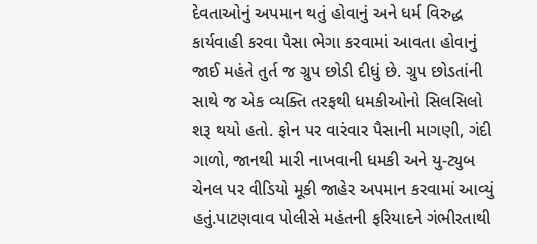દેવતાઓનું અપમાન થતું હોવાનું અને ધર્મ વિરુદ્ધ કાર્યવાહી કરવા પૈસા ભેગા કરવામાં આવતા હોવાનું જાઈ મહંતે તુર્ત જ ગ્રુપ છોડી દીધું છે. ગ્રુપ છોડતાંની સાથે જ એક વ્યક્તિ તરફથી ધમકીઓનો સિલસિલો શરૂ થયો હતો. ફોન પર વારંવાર પૈસાની માગણી, ગંદી ગાળો, જાનથી મારી નાખવાની ધમકી અને યુ-ટ્યુબ ચેનલ પર વીડિયો મૂકી જાહેર અપમાન કરવામાં આવ્યું હતું.પાટણવાવ પોલીસે મહંતની ફરિયાદને ગંભીરતાથી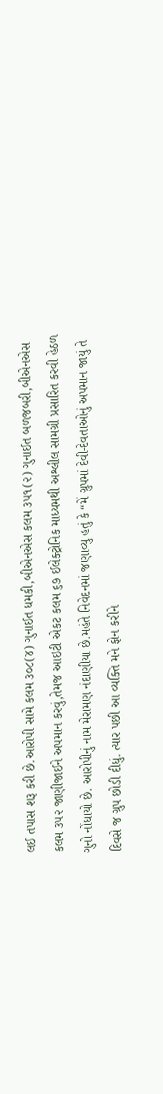લઈ તપાસ શરૂ કરી છે.આરોપી સામે કલમ ૩૦૮(૪) ગુનાઈત ધમકી,બીએનએસ કલમ ૩૫૧(૨) ગુનાઈત બળજબરી,બીએનએસ કલમ ૩૫૨ જાણીજાઈને અપમાન કરવું,તેમજ આઇટી એકટ કલમ ૬૭ ઈલેક્ટ્રોનિક માધ્યમથી અશ્લીલ સામગ્રી પ્રસારિત કરવી હેઠળ ગુનો નોંધાયો છે. આરોપીનું નામ મેરામણ નંદાણીયા છે.મહંતે નિવેદનમાં જણાવ્યુ હતું કે “મેં ગ્રુપમાં દેવી-દેવતાઓનું અપમાન જાયું તે દિવસે જ ગ્રુપ છોડી દીધું. ત્યાર પછી આ વ્યક્તિ મને ફોન કરીને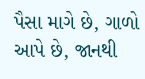પૈસા માગે છે, ગાળો આપે છે, જાનથી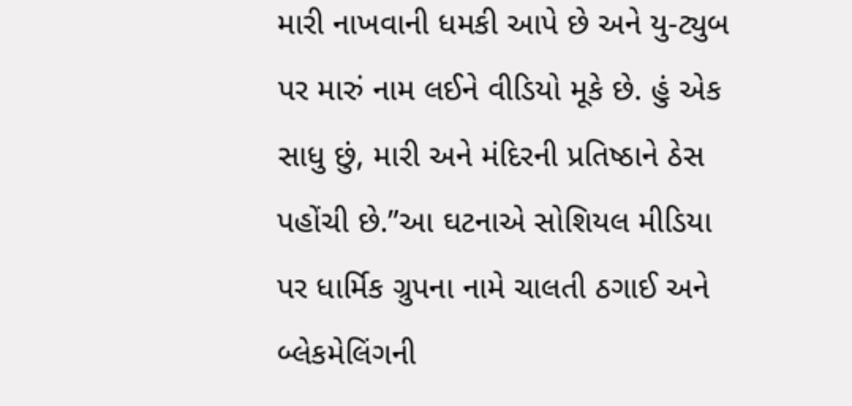મારી નાખવાની ધમકી આપે છે અને યુ-ટ્યુબ પર મારું નામ લઈને વીડિયો મૂકે છે. હું એક સાધુ છું, મારી અને મંદિરની પ્રતિષ્ઠાને ઠેસ પહોંચી છે.”આ ઘટનાએ સોશિયલ મીડિયા પર ધાર્મિક ગ્રુપના નામે ચાલતી ઠગાઈ અને બ્લેકમેલિંગની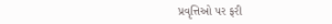પ્રવૃત્તિઓ પર ફરી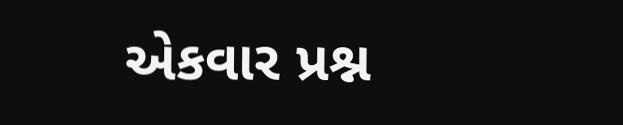એકવાર પ્રશ્ન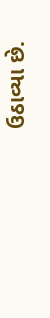ઉઠાવ્યા છે.